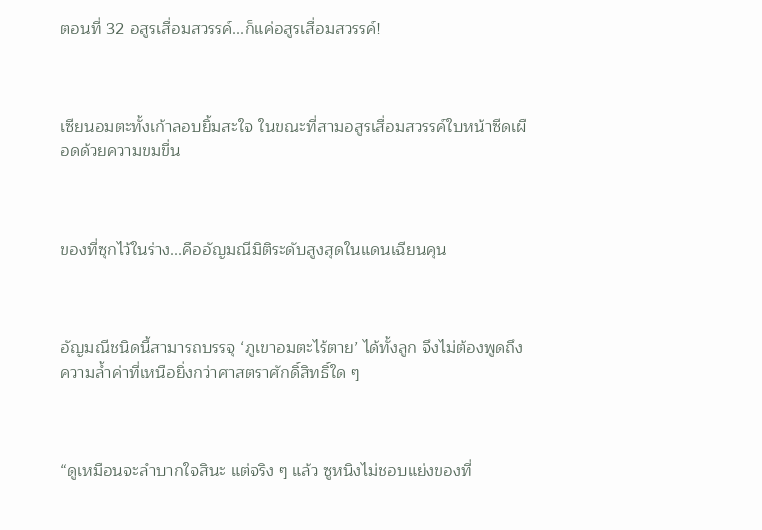ตอนที่ 32 อสูรเสื่อมสวรรค์...ก็แค่อสูรเสื่อมสวรรค์!



เซียนอมตะทั้งเก้าลอบยิ้มสะใจ ในขณะที่สามอสูรเสื่อมสวรรค์ใบหน้าซีดเผือดด้วยความขมขื่น



ของที่ซุกไว้ในร่าง...คืออัญมณีมิติระดับสูงสุดในแดนเฉียนคุน



อัญมณีชนิดนี้สามารถบรรจุ ‘ภูเขาอมตะไร้ตาย’ ได้ทั้งลูก จึงไม่ต้องพูดถึงความล้ำค่าที่เหนือยิ่งกว่าศาสตราศักดิ์สิทธิ์ใด ๆ



“ดูเหมือนจะลำบากใจสินะ แต่จริง ๆ แล้ว ซูหนิงไม่ชอบแย่งของที่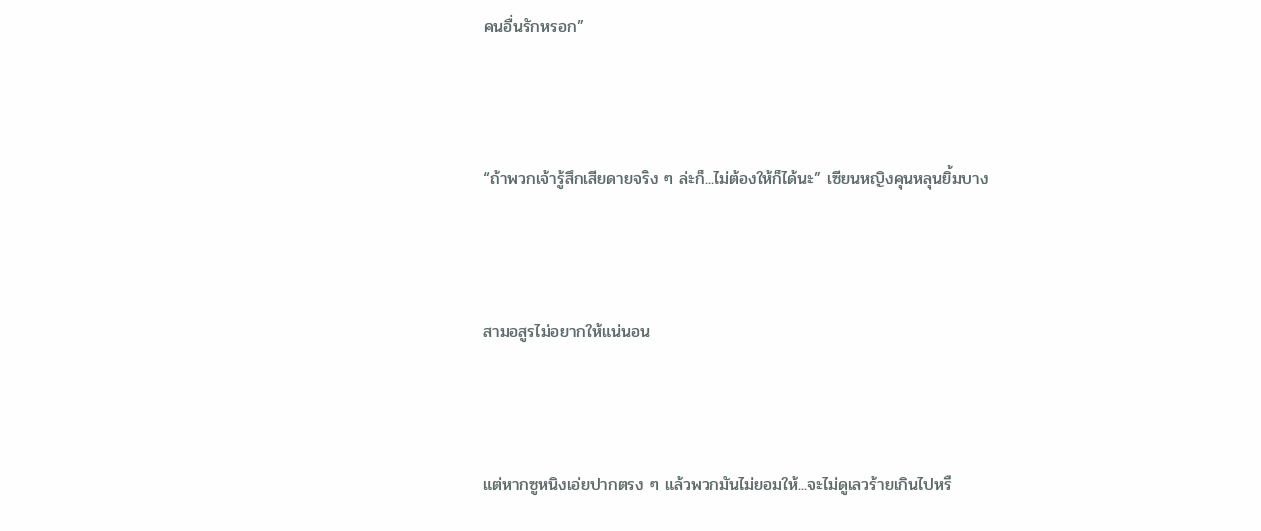คนอื่นรักหรอก”



“ถ้าพวกเจ้ารู้สึกเสียดายจริง ๆ ล่ะก็...ไม่ต้องให้ก็ได้นะ” เซียนหญิงคุนหลุนยิ้มบาง



สามอสูรไม่อยากให้แน่นอน



แต่หากซูหนิงเอ่ยปากตรง ๆ แล้วพวกมันไม่ยอมให้...จะไม่ดูเลวร้ายเกินไปหรื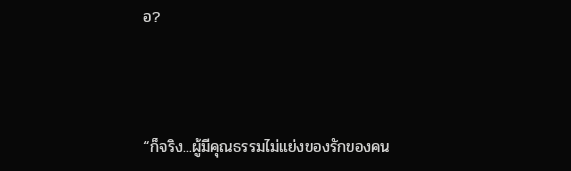อ?



“ก็จริง...ผู้มีคุณธรรมไม่แย่งของรักของคน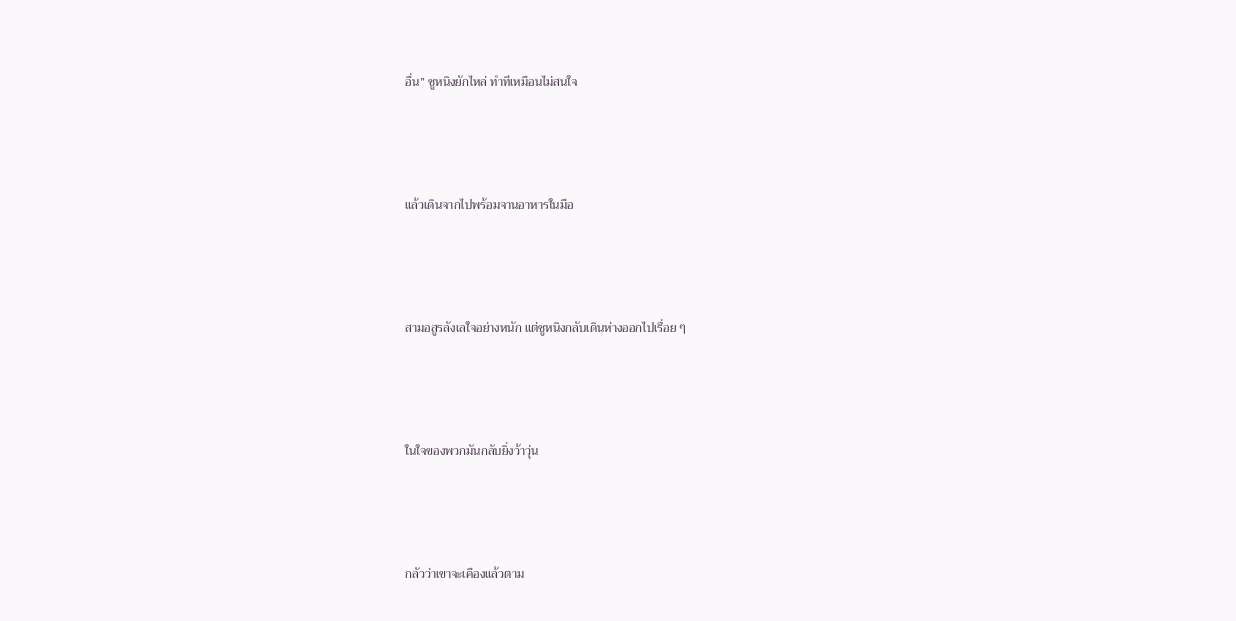อื่น” ซูหนิงยักไหล่ ทำทีเหมือนไม่สนใจ



แล้วเดินจากไปพร้อมจานอาหารในมือ



สามอสูรลังเลใจอย่างหนัก แต่ซูหนิงกลับเดินห่างออกไปเรื่อย ๆ



ในใจของพวกมันกลับยิ่งว้าวุ่น



กลัวว่าเขาจะเคืองแล้วตาม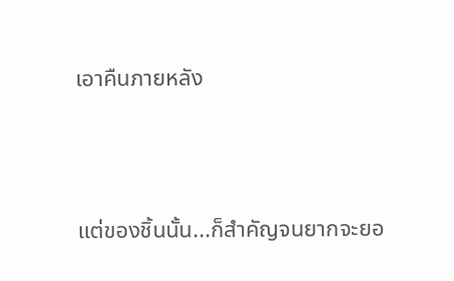เอาคืนภายหลัง



แต่ของชิ้นนั้น...ก็สำคัญจนยากจะยอ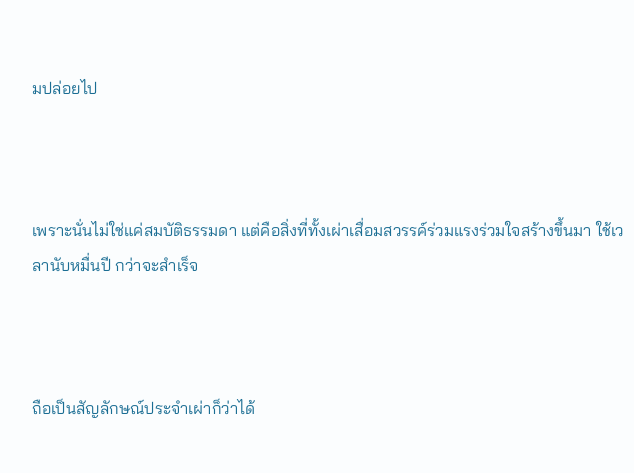มปล่อยไป



เพราะนั่นไม่ใช่แค่สมบัติธรรมดา แต่คือสิ่งที่ทั้งเผ่าเสื่อมสวรรค์ร่วมแรงร่วมใจสร้างขึ้นมา ใช้เวลานับหมื่นปี กว่าจะสำเร็จ



ถือเป็นสัญลักษณ์ประจำเผ่าก็ว่าได้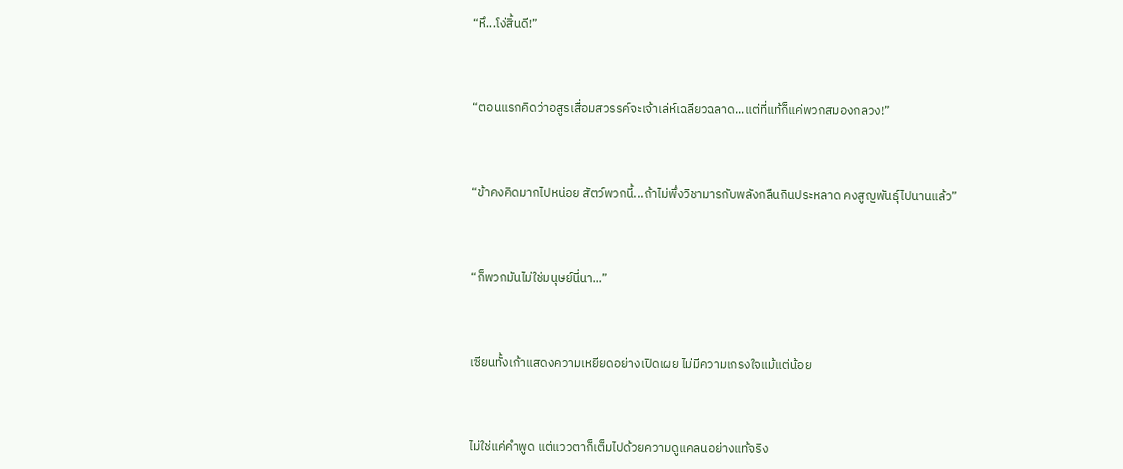“หึ...โง่สิ้นดี!”



“ตอนแรกคิดว่าอสูรเสื่อมสวรรค์จะเจ้าเล่ห์เฉลียวฉลาด...แต่ที่แท้ก็แค่พวกสมองกลวง!”



“ข้าคงคิดมากไปหน่อย สัตว์พวกนี้...ถ้าไม่พึ่งวิชามารกับพลังกลืนกินประหลาด คงสูญพันธุ์ไปนานแล้ว”



“ก็พวกมันไม่ใช่มนุษย์นี่นา...”



เซียนทั้งเก้าแสดงความเหยียดอย่างเปิดเผย ไม่มีความเกรงใจแม้แต่น้อย



ไม่ใช่แค่คำพูด แต่แววตาก็เต็มไปด้วยความดูแคลนอย่างแท้จริง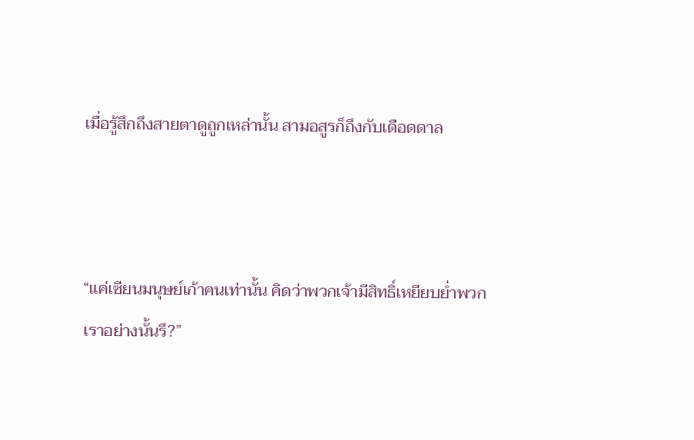เมื่อรู้สึกถึงสายตาดูถูกเหล่านั้น สามอสูรก็ถึงกับเดือดดาล



“แค่เซียนมนุษย์เก้าคนเท่านั้น คิดว่าพวกเจ้ามีสิทธิ์เหยียบย่ำพวกเราอย่างนั้นรึ?”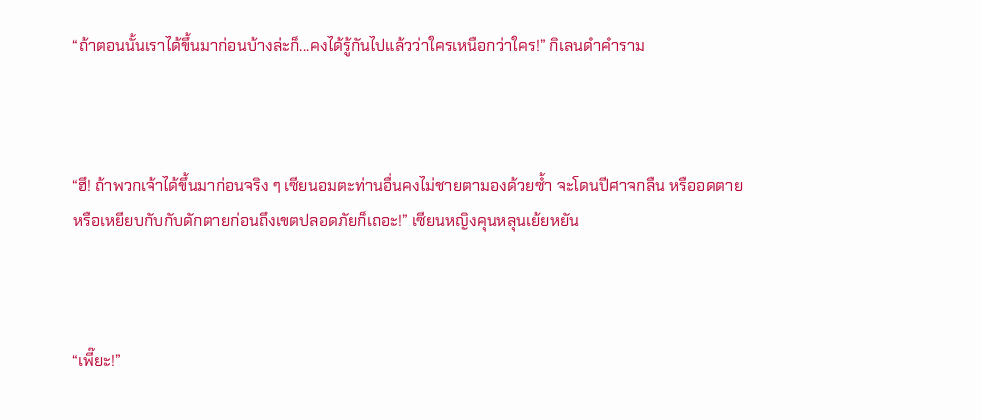“ถ้าตอนนั้นเราได้ขึ้นมาก่อนบ้างล่ะก็...คงได้รู้กันไปแล้วว่าใครเหนือกว่าใคร!” กิเลนดำคำราม



“ฮึ! ถ้าพวกเจ้าได้ขึ้นมาก่อนจริง ๆ เซียนอมตะท่านอื่นคงไม่ชายตามองด้วยซ้ำ จะโดนปีศาจกลืน หรืออดตาย หรือเหยียบกับกับดักตายก่อนถึงเขตปลอดภัยก็เถอะ!” เซียนหญิงคุนหลุนเย้ยหยัน



“เพี๊ยะ!”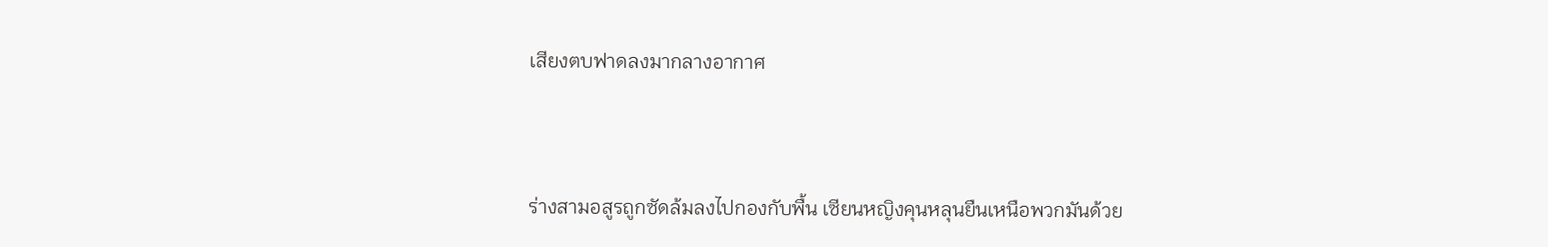เสียงตบฟาดลงมากลางอากาศ



ร่างสามอสูรถูกซัดล้มลงไปกองกับพื้น เซียนหญิงคุนหลุนยืนเหนือพวกมันด้วย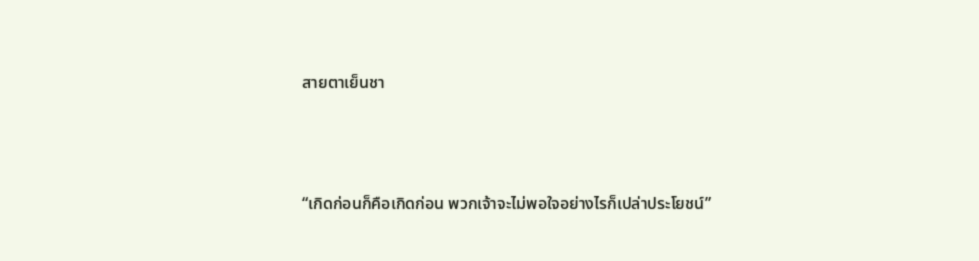สายตาเย็นชา



“เกิดก่อนก็คือเกิดก่อน พวกเจ้าจะไม่พอใจอย่างไรก็เปล่าประโยชน์”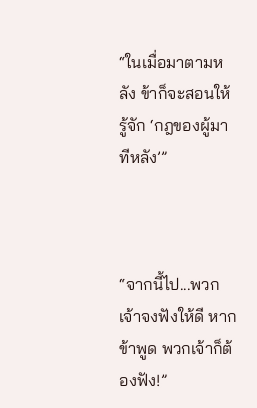“ในเมื่อมาตามหลัง ข้าก็จะสอนให้รู้จัก ‘กฎของผู้มาทีหลัง’”



“จากนี้ไป...พวกเจ้าจงฟังให้ดี หากข้าพูด พวกเจ้าก็ต้องฟัง!”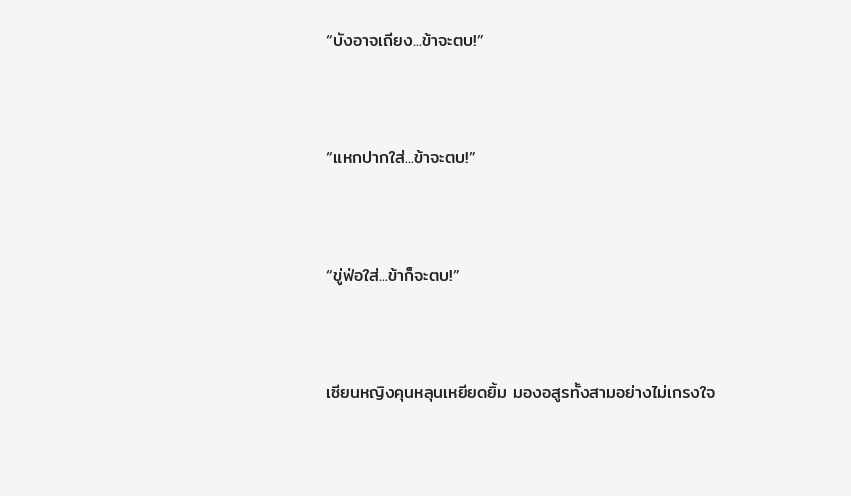“บังอาจเถียง...ข้าจะตบ!”



“แหกปากใส่...ข้าจะตบ!”



“ขู่ฟ่อใส่...ข้าก็จะตบ!”



เซียนหญิงคุนหลุนเหยียดยิ้ม มองอสูรทั้งสามอย่างไม่เกรงใจ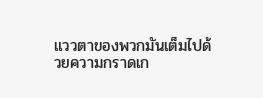แววตาของพวกมันเต็มไปด้วยความกราดเก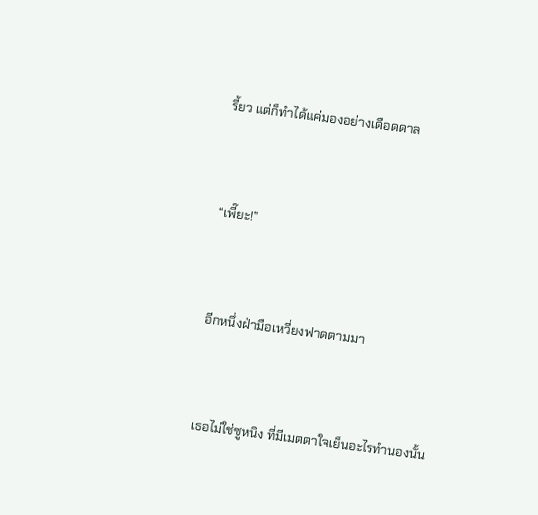รี้ยว แต่ก็ทำได้แค่มองอย่างเดือดดาล



“เพี๊ยะ!”



อีกหนึ่งฝ่ามือเหวี่ยงฟาดตามมา



เธอไม่ใช่ซูหนิง ที่มีเมตตาใจเย็นอะไรทำนองนั้น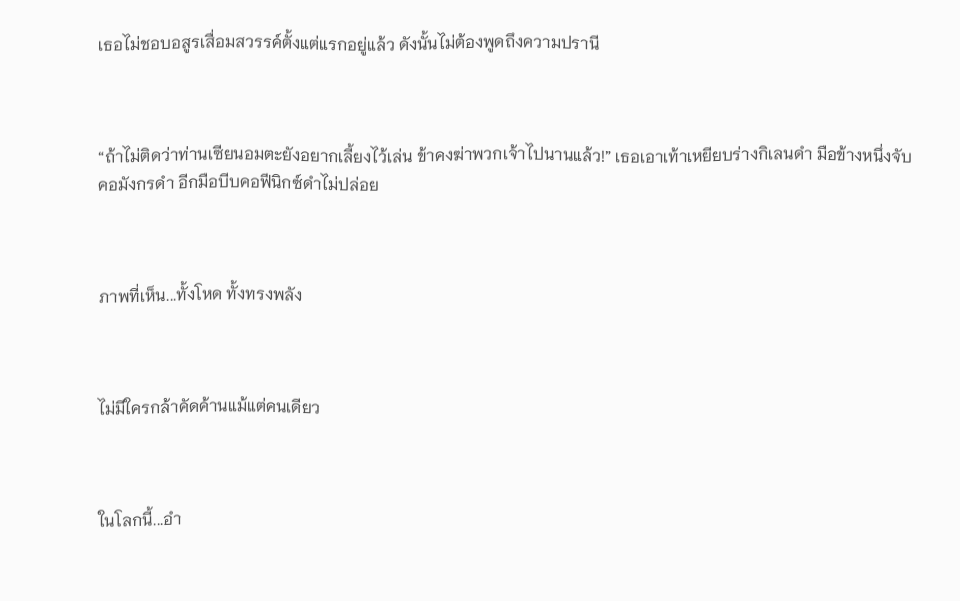เธอไม่ชอบอสูรเสื่อมสวรรค์ตั้งแต่แรกอยู่แล้ว ดังนั้นไม่ต้องพูดถึงความปรานี



“ถ้าไม่ติดว่าท่านเซียนอมตะยังอยากเลี้ยงไว้เล่น ข้าคงฆ่าพวกเจ้าไปนานแล้ว!” เธอเอาเท้าเหยียบร่างกิเลนดำ มือข้างหนึ่งจับคอมังกรดำ อีกมือบีบคอฟีนิกซ์ดำไม่ปล่อย



ภาพที่เห็น...ทั้งโหด ทั้งทรงพลัง



ไม่มีใครกล้าคัดค้านแม้แต่คนเดียว



ในโลกนี้...อำ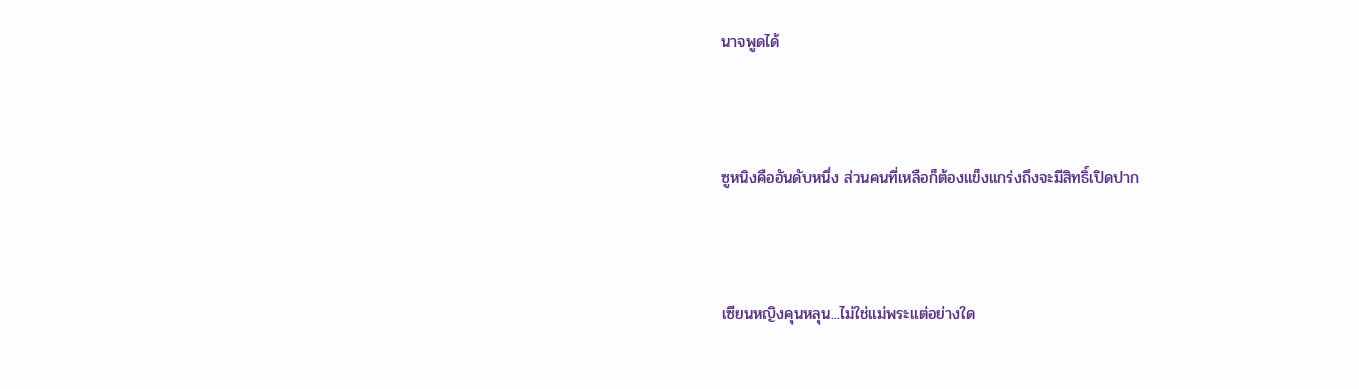นาจพูดได้



ซูหนิงคืออันดับหนึ่ง ส่วนคนที่เหลือก็ต้องแข็งแกร่งถึงจะมีสิทธิ์เปิดปาก



เซียนหญิงคุนหลุน...ไม่ใช่แม่พระแต่อย่างใด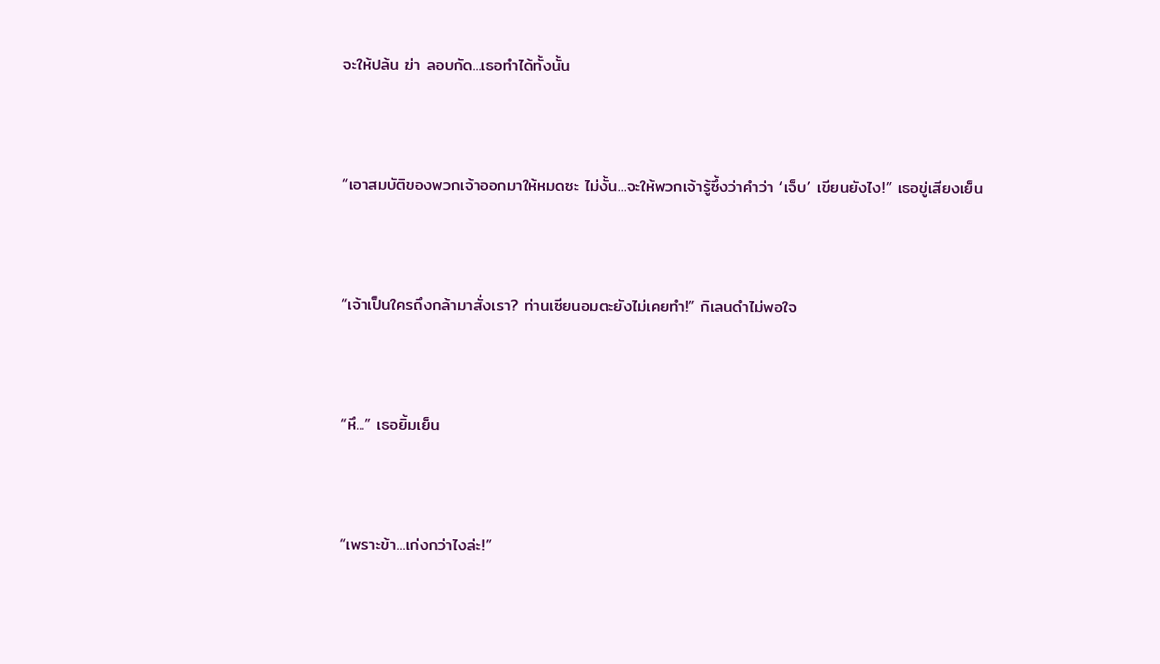จะให้ปล้น ฆ่า ลอบกัด...เธอทำได้ทั้งนั้น



“เอาสมบัติของพวกเจ้าออกมาให้หมดซะ ไม่งั้น...จะให้พวกเจ้ารู้ซึ้งว่าคำว่า ‘เจ็บ’ เขียนยังไง!” เธอขู่เสียงเย็น



“เจ้าเป็นใครถึงกล้ามาสั่งเรา? ท่านเซียนอมตะยังไม่เคยทำ!” กิเลนดำไม่พอใจ



“หึ...” เธอยิ้มเย็น



“เพราะข้า...เก่งกว่าไงล่ะ!”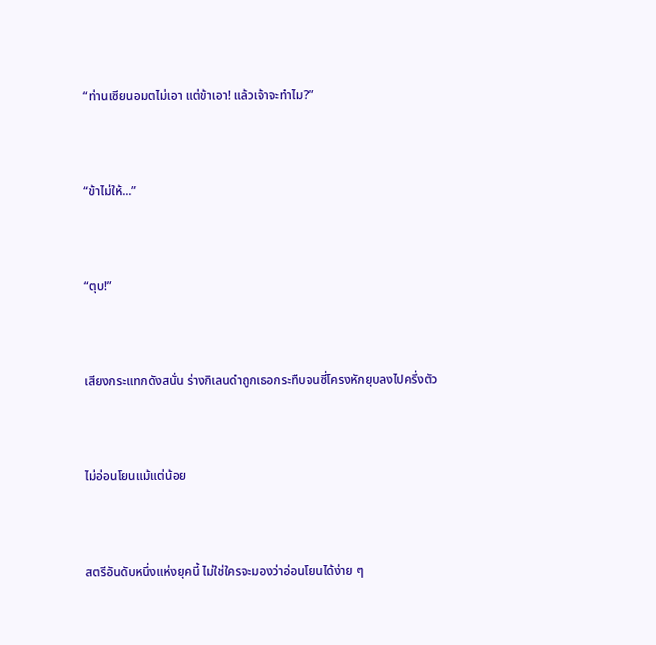“ท่านเซียนอมตไม่เอา แต่ข้าเอา! แล้วเจ้าจะทำไม?”



“ข้าไม่ให้...”



“ตุบ!”



เสียงกระแทกดังสนั่น ร่างกิเลนดำถูกเธอกระทืบจนซี่โครงหักยุบลงไปครึ่งตัว



ไม่อ่อนโยนแม้แต่น้อย



สตรีอันดับหนึ่งแห่งยุคนี้ ไม่ใช่ใครจะมองว่าอ่อนโยนได้ง่าย ๆ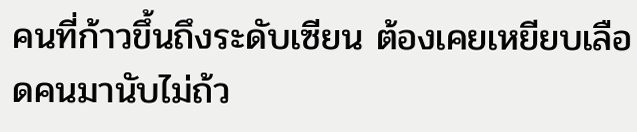คนที่ก้าวขึ้นถึงระดับเซียน ต้องเคยเหยียบเลือดคนมานับไม่ถ้ว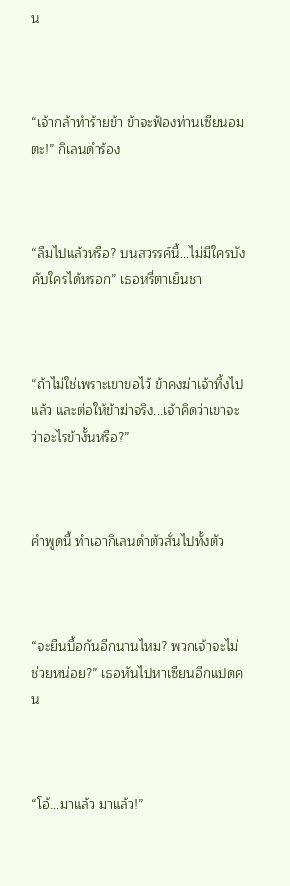น



“เจ้ากล้าทำร้ายข้า ข้าจะฟ้องท่านเซียนอมตะ!” กิเลนดำร้อง



“ลืมไปแล้วหรือ? บนสวรรค์นี้...ไม่มีใครบังคับใครได้หรอก” เธอหรี่ตาเย็นชา



“ถ้าไม่ใช่เพราะเขาขอไว้ ข้าคงฆ่าเจ้าทิ้งไปแล้ว และต่อให้ข้าฆ่าจริง...เจ้าคิดว่าเขาจะว่าอะไรข้างั้นหรือ?”



คำพูดนี้ ทำเอากิเลนดำตัวสั่นไปทั้งตัว



“จะยืนบื้อกันอีกนานไหม? พวกเจ้าจะไม่ช่วยหน่อย?” เธอหันไปหาเซียนอีกแปดคน



“โอ้...มาแล้ว มาแล้ว!”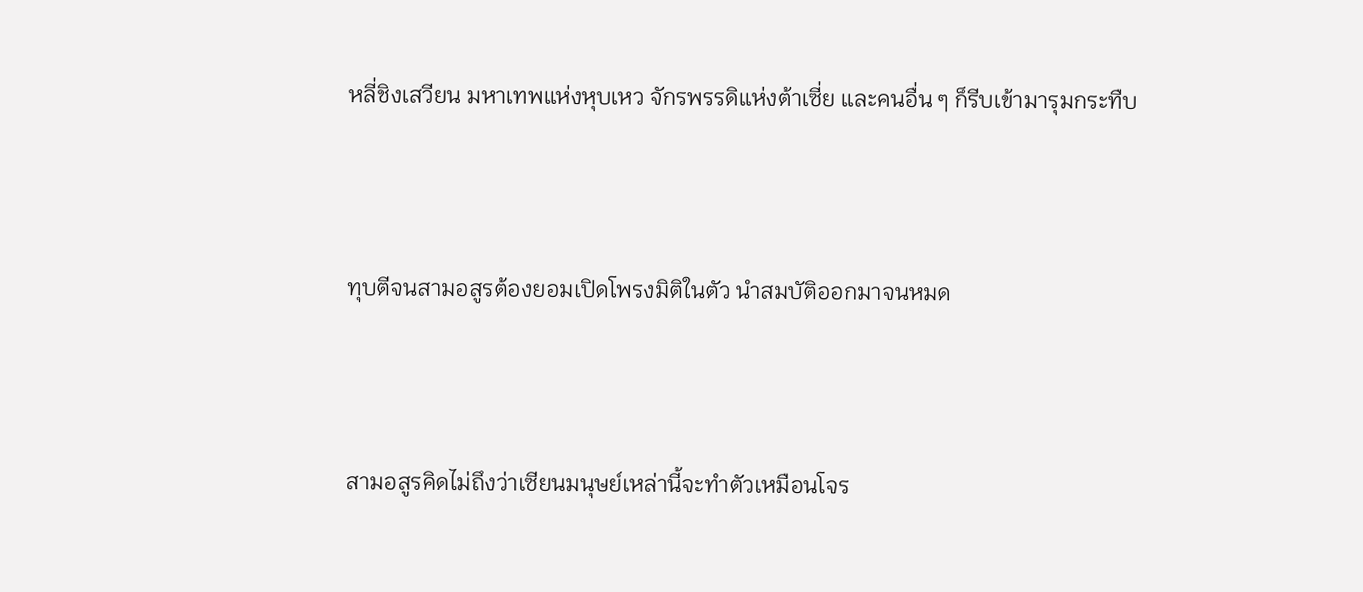หลี่ชิงเสวียน มหาเทพแห่งหุบเหว จักรพรรดิแห่งต้าเซี่ย และคนอื่น ๆ ก็รีบเข้ามารุมกระทืบ



ทุบตีจนสามอสูรต้องยอมเปิดโพรงมิติในตัว นำสมบัติออกมาจนหมด



สามอสูรคิดไม่ถึงว่าเซียนมนุษย์เหล่านี้จะทำตัวเหมือนโจร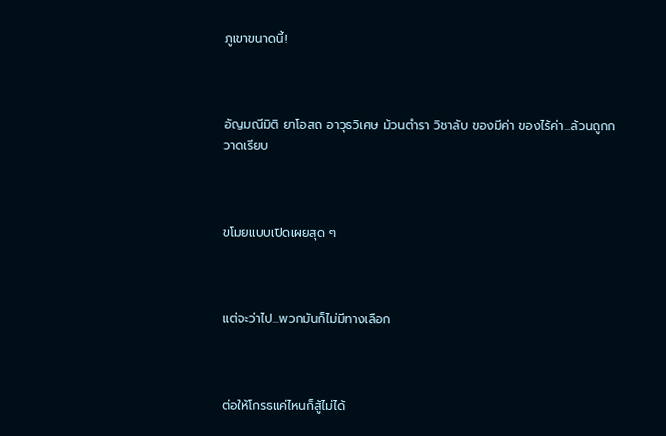ภูเขาขนาดนี้!



อัญมณีมิติ ยาโอสถ อาวุธวิเศษ ม้วนตำรา วิชาลับ ของมีค่า ของไร้ค่า...ล้วนถูกกวาดเรียบ



ขโมยแบบเปิดเผยสุด ๆ



แต่จะว่าไป...พวกมันก็ไม่มีทางเลือก



ต่อให้โกรธแค่ไหนก็สู้ไม่ได้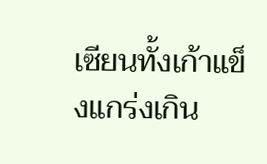เซียนทั้งเก้าแข็งแกร่งเกิน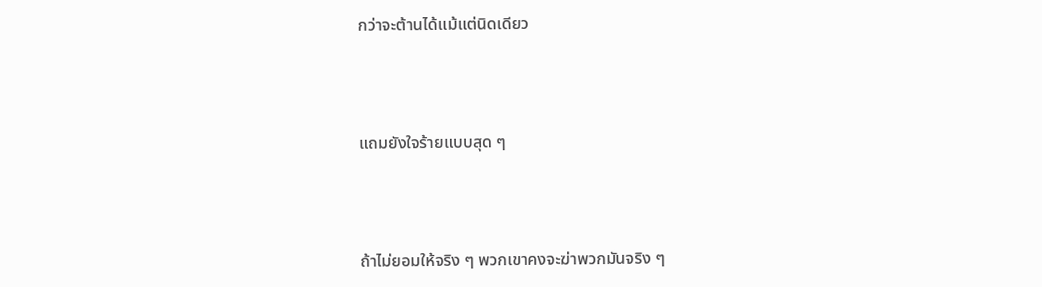กว่าจะต้านได้แม้แต่นิดเดียว



แถมยังใจร้ายแบบสุด ๆ



ถ้าไม่ยอมให้จริง ๆ พวกเขาคงจะฆ่าพวกมันจริง ๆ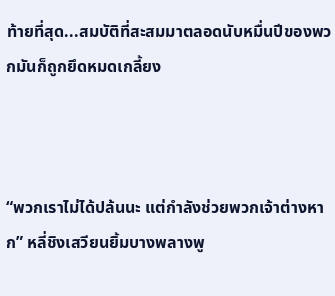ท้ายที่สุด...สมบัติที่สะสมมาตลอดนับหมื่นปีของพวกมันก็ถูกยึดหมดเกลี้ยง



“พวกเราไม่ได้ปล้นนะ แต่กำลังช่วยพวกเจ้าต่างหาก” หลี่ชิงเสวียนยิ้มบางพลางพู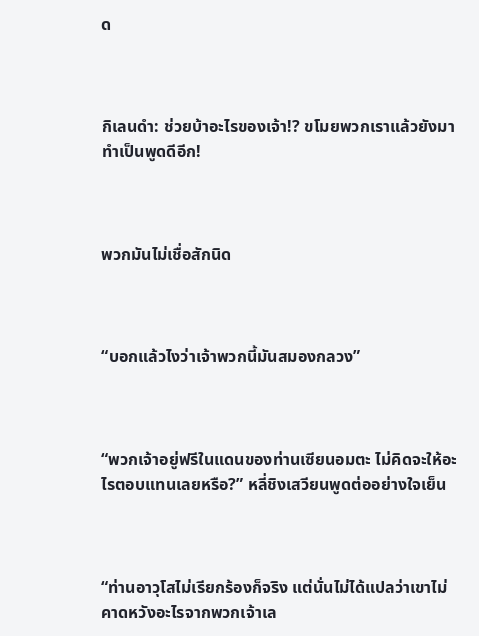ด



กิเลนดำ: ช่วยบ้าอะไรของเจ้า!? ขโมยพวกเราแล้วยังมาทำเป็นพูดดีอีก!



พวกมันไม่เชื่อสักนิด



“บอกแล้วไงว่าเจ้าพวกนี้มันสมองกลวง”



“พวกเจ้าอยู่ฟรีในแดนของท่านเซียนอมตะ ไม่คิดจะให้อะไรตอบแทนเลยหรือ?” หลี่ชิงเสวียนพูดต่ออย่างใจเย็น



“ท่านอาวุโสไม่เรียกร้องก็จริง แต่นั่นไม่ได้แปลว่าเขาไม่คาดหวังอะไรจากพวกเจ้าเล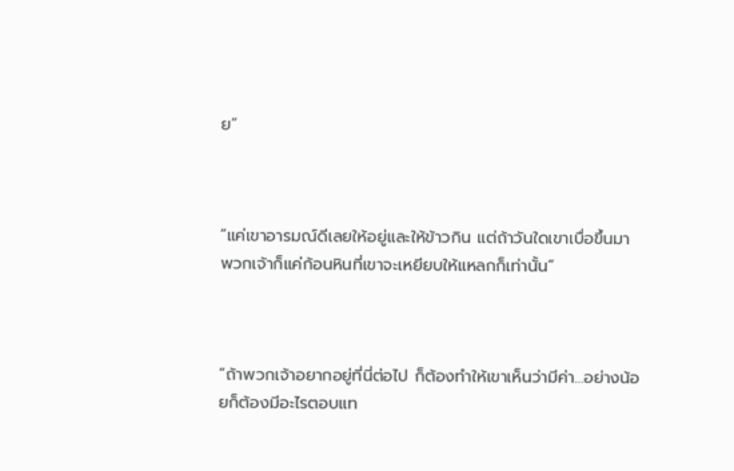ย”



“แค่เขาอารมณ์ดีเลยให้อยู่และให้ข้าวกิน แต่ถ้าวันใดเขาเบื่อขึ้นมา พวกเจ้าก็แค่ก้อนหินที่เขาจะเหยียบให้แหลกก็เท่านั้น”



“ถ้าพวกเจ้าอยากอยู่ที่นี่ต่อไป ก็ต้องทำให้เขาเห็นว่ามีค่า...อย่างน้อยก็ต้องมีอะไรตอบแท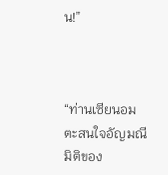น!”



“ท่านเซียนอมตะสนใจอัญมณีมิติของ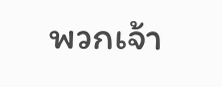พวกเจ้า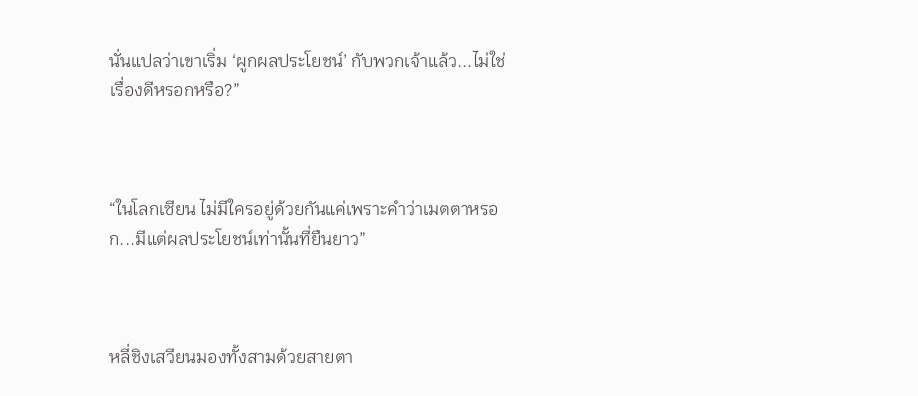นั่นแปลว่าเขาเริ่ม ‘ผูกผลประโยชน์’ กับพวกเจ้าแล้ว...ไม่ใช่เรื่องดีหรอกหรือ?”



“ในโลกเซียน ไม่มีใครอยู่ด้วยกันแค่เพราะคำว่าเมตตาหรอก...มีแต่ผลประโยชน์เท่านั้นที่ยืนยาว”



หลี่ชิงเสวียนมองทั้งสามด้วยสายตา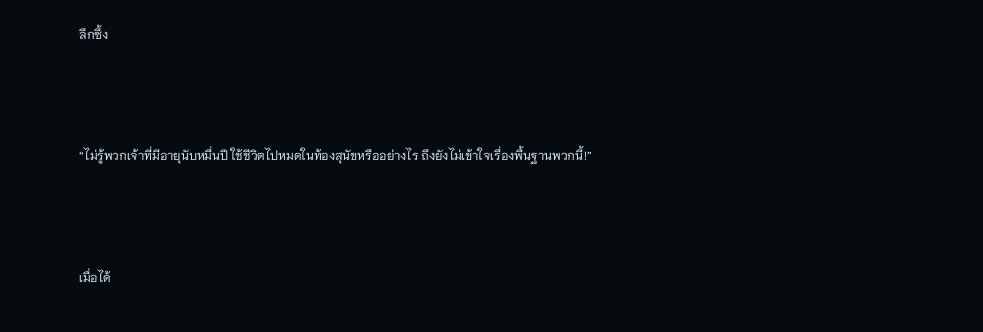ลึกซึ้ง



“ไม่รู้พวกเจ้าที่มีอายุนับหมื่นปี ใช้ชีวิตไปหมดในท้องสุนัขหรืออย่างไร ถึงยังไม่เข้าใจเรื่องพื้นฐานพวกนี้!”



เมื่อได้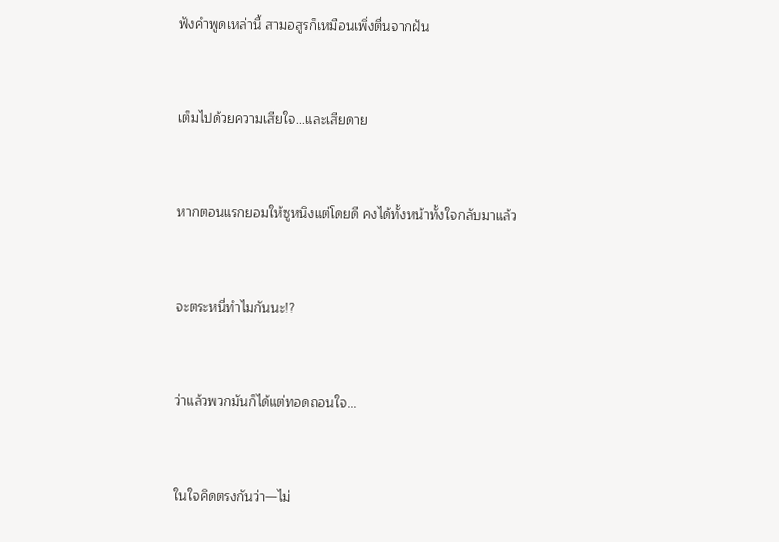ฟังคำพูดเหล่านี้ สามอสูรก็เหมือนเพิ่งตื่นจากฝัน



เต็มไปด้วยความเสียใจ...และเสียดาย



หากตอนแรกยอมให้ซูหนิงแต่โดยดี คงได้ทั้งหน้าทั้งใจกลับมาแล้ว



จะตระหนี่ทำไมกันนะ!?



ว่าแล้วพวกมันก็ได้แต่ทอดถอนใจ...



ในใจคิดตรงกันว่า—ไม่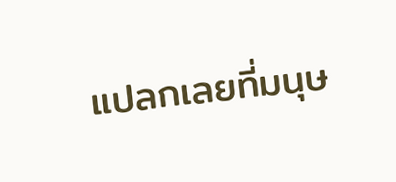แปลกเลยที่มนุษ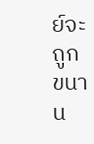ย์จะถูกขนาน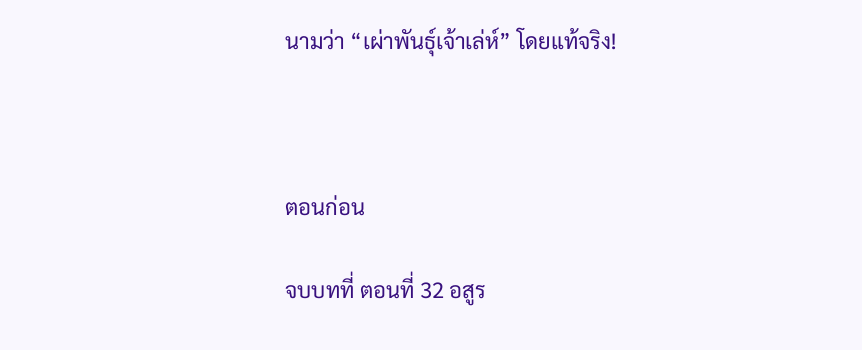นามว่า “เผ่าพันธุ์เจ้าเล่ห์” โดยแท้จริง!



ตอนก่อน

จบบทที่ ตอนที่ 32 อสูร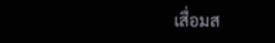เสื่อมส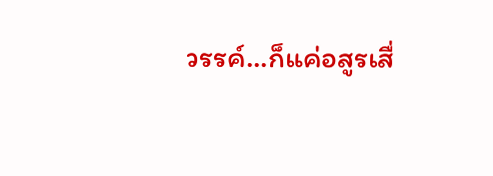วรรค์...ก็แค่อสูรเสื่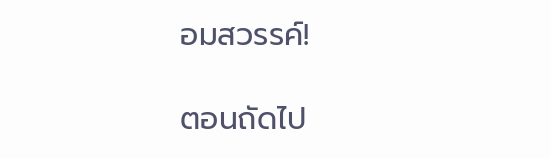อมสวรรค์!

ตอนถัดไป